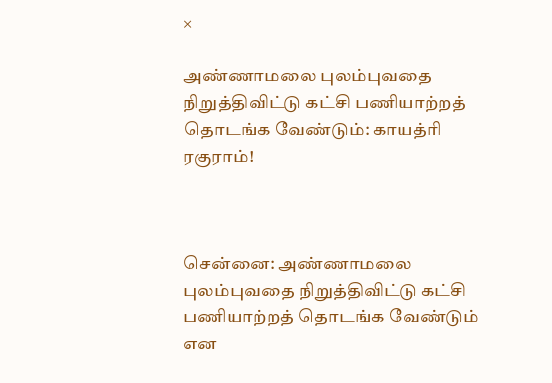×

அண்ணாமலை புலம்புவதை நிறுத்திவிட்டு கட்சி பணியாற்றத் தொடங்க வேண்டும்: காயத்ரி ரகுராம்!



சென்னை: அண்ணாமலை புலம்புவதை நிறுத்திவிட்டு கட்சி பணியாற்றத் தொடங்க வேண்டும் என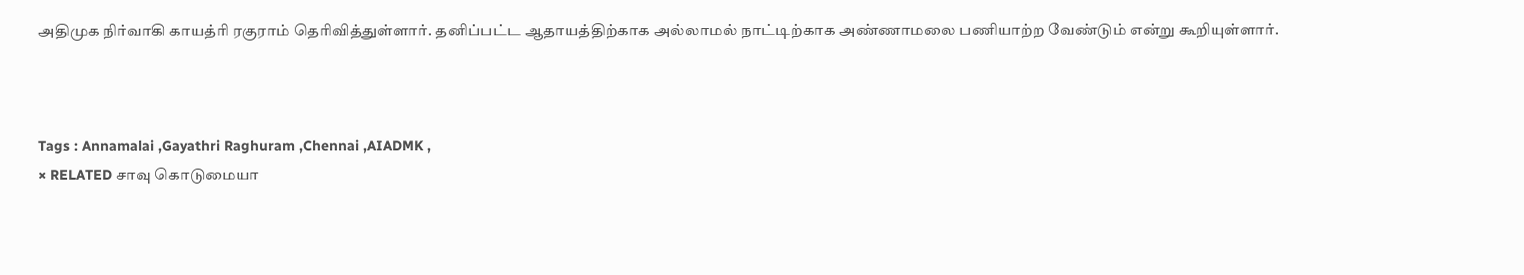அதிமுக நிர்வாகி காயத்ரி ரகுராம் தெரிவித்துள்ளார். தனிப்பட்ட ஆதாயத்திற்காக அல்லாமல் நாட்டிற்காக அண்ணாமலை பணியாற்ற வேண்டும் என்று கூறியுள்ளார்.



Tags : Annamalai ,Gayathri Raghuram ,Chennai ,AIADMK ,
× RELATED சாவு கொடுமையா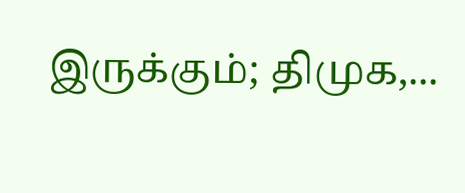இருக்கும்; திமுக,...